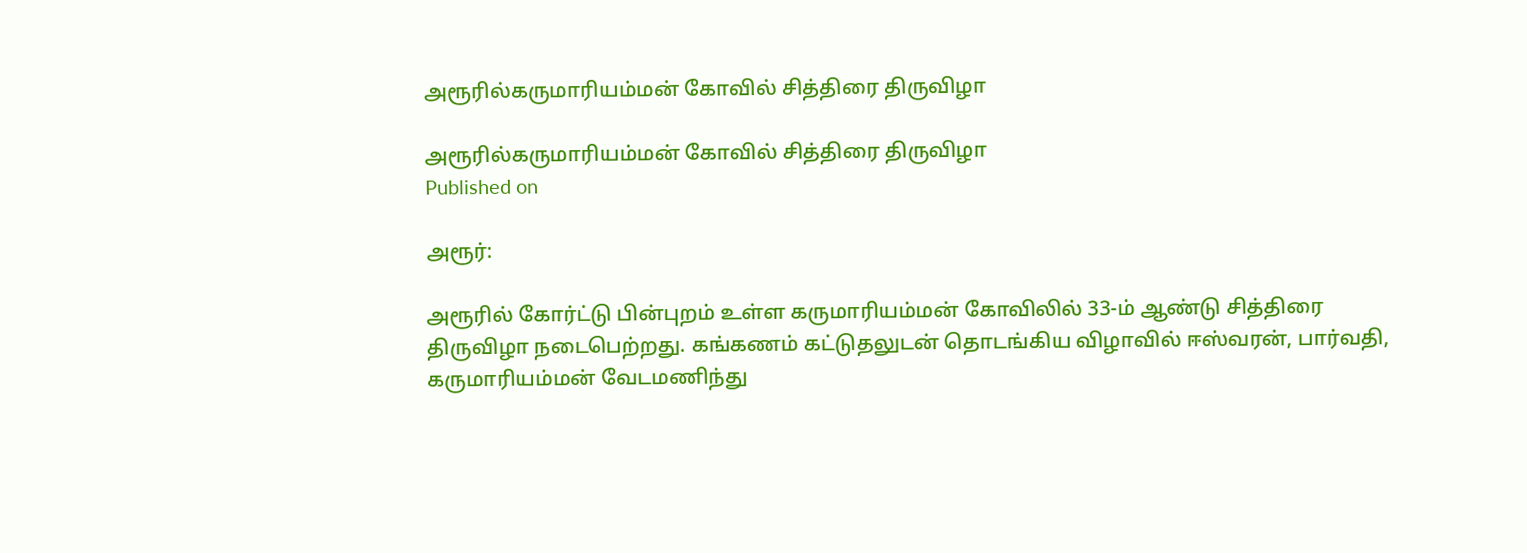அரூரில்கருமாரியம்மன் கோவில் சித்திரை திருவிழா

அரூரில்கருமாரியம்மன் கோவில் சித்திரை திருவிழா
Published on

அரூர்:

அரூரில் கோர்ட்டு பின்புறம் உள்ள கருமாரியம்மன் கோவிலில் 33-ம் ஆண்டு சித்திரை திருவிழா நடைபெற்றது. கங்கணம் கட்டுதலுடன் தொடங்கிய விழாவில் ஈஸ்வரன், பார்வதி, கருமாரியம்மன் வேடமணிந்து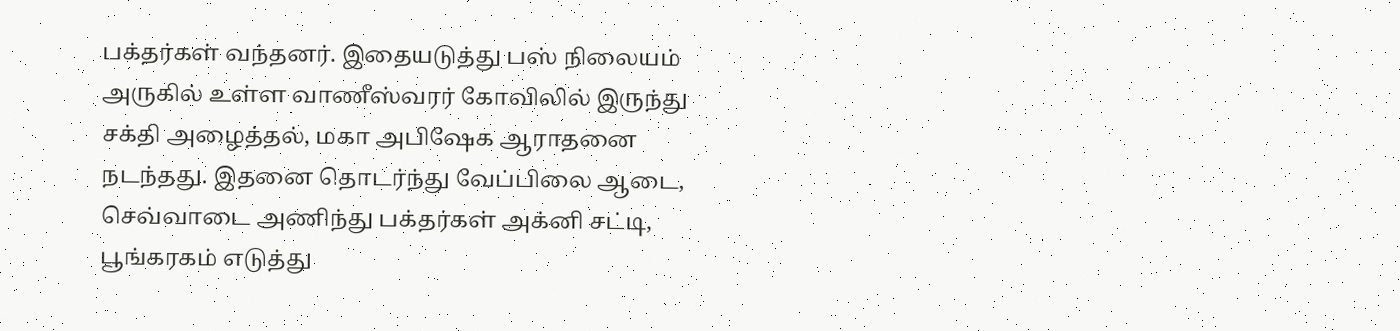பக்தர்கள் வந்தனர். இதையடுத்து பஸ் நிலையம் அருகில் உள்ள வாணீஸ்வரர் கோவிலில் இருந்து சக்தி அழைத்தல், மகா அபிஷேக ஆராதனை நடந்தது. இதனை தொடர்ந்து வேப்பிலை ஆடை, செவ்வாடை அணிந்து பக்தர்கள் அக்னி சட்டி, பூங்கரகம் எடுத்து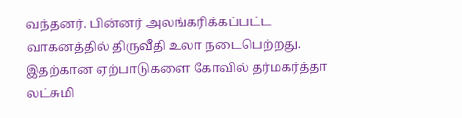வந்தனர். பின்னர் அலங்கரிக்கப்பட்ட வாகனத்தில் திருவீதி உலா நடைபெற்றது. இதற்கான ஏற்பாடுகளை கோவில் தர்மகர்த்தா லட்சுமி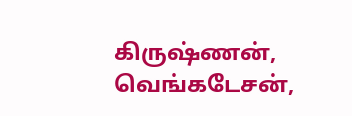கிருஷ்ணன், வெங்கடேசன்,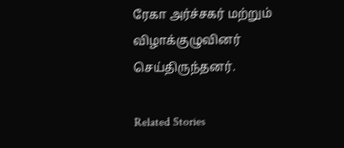ரேகா அர்ச்சகர் மற்றும் விழாக்குழுவினர் செய்திருந்தனர்.

Related Stories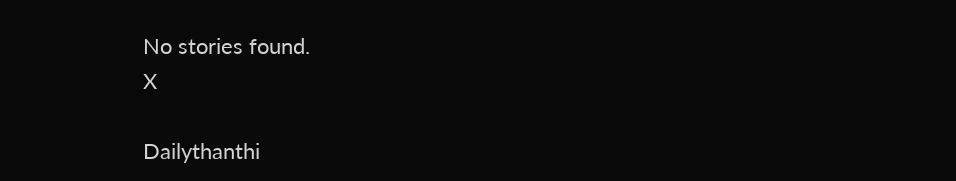No stories found.
X

Dailythanthi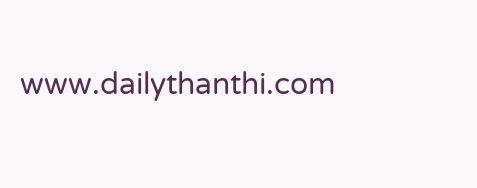www.dailythanthi.com